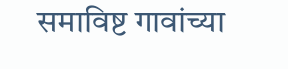समाविष्ट गावांच्या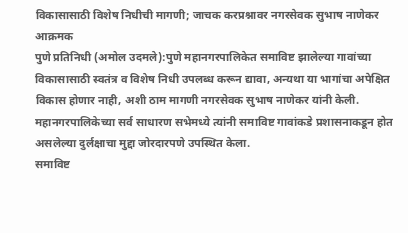विकासासाठी विशेष निधीची मागणी; जाचक करप्रश्नावर नगरसेवक सुभाष नाणेकर आक्रमक
पुणे प्रतिनिधी (अमोल उदमले):पुणे महानगरपालिकेत समाविष्ट झालेल्या गावांच्या विकासासाठी स्वतंत्र व विशेष निधी उपलब्ध करून द्यावा, अन्यथा या भागांचा अपेक्षित विकास होणार नाही, अशी ठाम मागणी नगरसेवक सुभाष नाणेकर यांनी केली.
महानगरपालिकेच्या सर्व साधारण सभेमध्ये त्यांनी समाविष्ट गावांकडे प्रशासनाकडून होत असलेल्या दुर्लक्षाचा मुद्दा जोरदारपणे उपस्थित केला.
समाविष्ट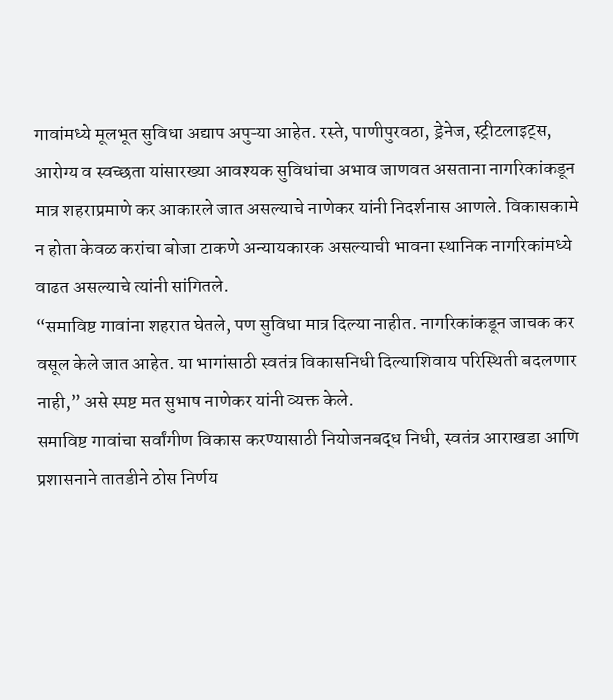गावांमध्ये मूलभूत सुविधा अद्याप अपुऱ्या आहेत. रस्ते, पाणीपुरवठा, ड्रेनेज, स्ट्रीटलाइट्स, आरोग्य व स्वच्छता यांसारख्या आवश्यक सुविधांचा अभाव जाणवत असताना नागरिकांकडून मात्र शहराप्रमाणे कर आकारले जात असल्याचे नाणेकर यांनी निदर्शनास आणले. विकासकामे न होता केवळ करांचा बोजा टाकणे अन्यायकारक असल्याची भावना स्थानिक नागरिकांमध्ये वाढत असल्याचे त्यांनी सांगितले.
“समाविष्ट गावांना शहरात घेतले, पण सुविधा मात्र दिल्या नाहीत. नागरिकांकडून जाचक कर वसूल केले जात आहेत. या भागांसाठी स्वतंत्र विकासनिधी दिल्याशिवाय परिस्थिती बदलणार नाही,” असे स्पष्ट मत सुभाष नाणेकर यांनी व्यक्त केले.
समाविष्ट गावांचा सर्वांगीण विकास करण्यासाठी नियोजनबद्ध निधी, स्वतंत्र आराखडा आणि प्रशासनाने तातडीने ठोस निर्णय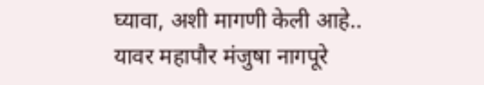घ्यावा, अशी मागणी केली आहे..
यावर महापौर मंजुषा नागपूरे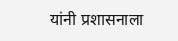यांनी प्रशासनाला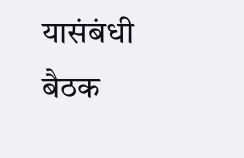यासंबंधी बैठक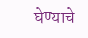घेण्याचे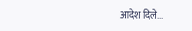आदेश दिले...